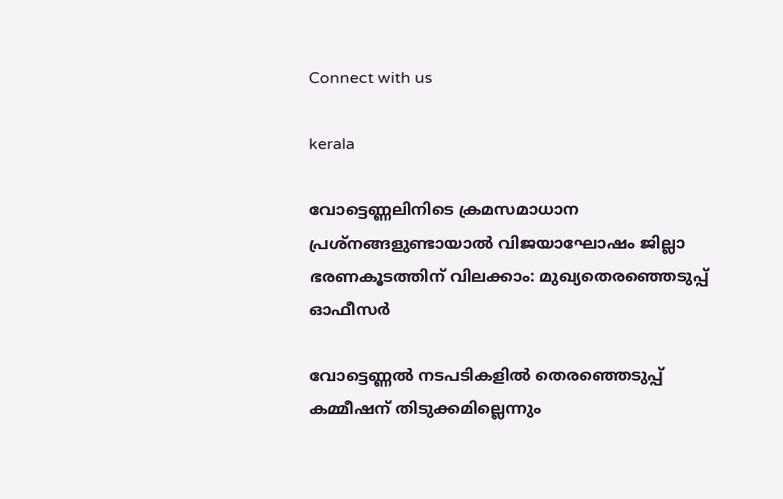Connect with us

kerala

വോട്ടെണ്ണലിനിടെ ക്രമസമാധാന പ്രശ്നങ്ങളുണ്ടായാല്‍ വിജയാഘോഷം ജില്ലാ ഭരണകൂടത്തിന് വിലക്കാം: മുഖ്യതെരഞ്ഞെടുപ്പ് ഓഫീസര്‍

വോട്ടെണ്ണല്‍ നടപടികളില്‍ തെരഞ്ഞെടുപ്പ് കമ്മീഷന് തിടുക്കമില്ലെന്നും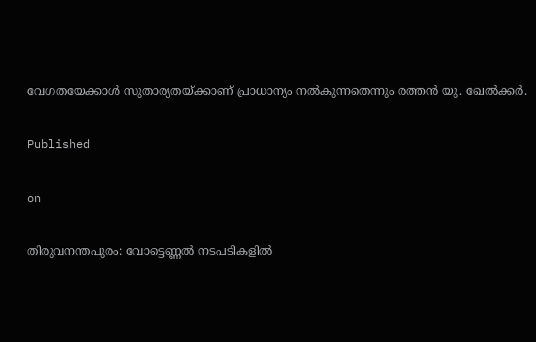വേഗതയേക്കാള്‍ സുതാര്യതയ്ക്കാണ് പ്രാധാന്യം നല്‍കുന്നതെന്നും രത്തന്‍ യു. ഖേല്‍ക്കര്‍.

Published

on

തിരുവനന്തപുരം: വോട്ടെണ്ണല്‍ നടപടികളില്‍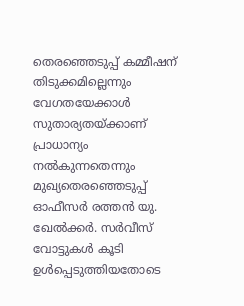തെരഞ്ഞെടുപ്പ് കമ്മീഷന് തിടുക്കമില്ലെന്നും വേഗതയേക്കാള്‍ സുതാര്യതയ്ക്കാണ് പ്രാധാന്യം നല്‍കുന്നതെന്നും മുഖ്യതെരഞ്ഞെടുപ്പ് ഓഫീസര്‍ രത്തന്‍ യു. ഖേല്‍ക്കര്‍. സര്‍വീസ് വോട്ടുകള്‍ കൂടി ഉള്‍പ്പെടുത്തിയതോടെ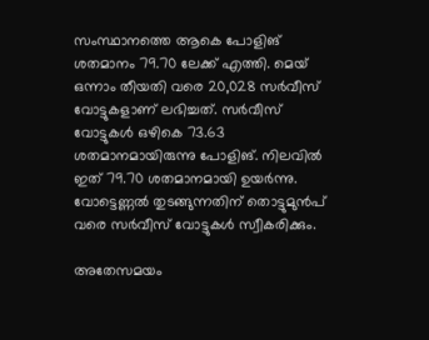സംസ്ഥാനത്തെ ആകെ പോളിങ് ശതമാനം 79.70 ലേക്ക് എത്തി. മെയ് ഒന്നാം തീയതി വരെ 20,028 സര്‍വീസ് വോട്ടുകളാണ് ലഭിച്ചത്. സര്‍വീസ് വോട്ടുകള്‍ ഒഴികെ 73.63 ശതമാനമായിരുന്നു പോളിങ്. നിലവില്‍ ഇത് 79.70 ശതമാനമായി ഉയര്‍ന്നു. വോട്ടെണ്ണല്‍ തുടങ്ങുന്നതിന് തൊട്ടുമുന്‍പ് വരെ സര്‍വീസ് വോട്ടുകള്‍ സ്വീകരിക്കും.

അതേസമയം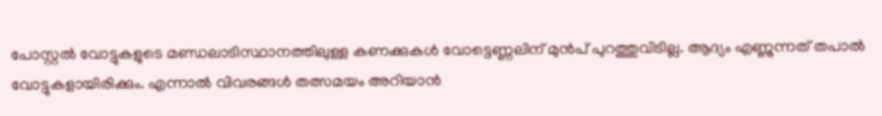പോസ്റ്റല്‍ വോട്ടുകളുടെ മണ്ഡലാടിസ്ഥാനത്തിലുള്ള കണക്കുകള്‍ വോട്ടെണ്ണലിന് മുന്‍പ് പുറത്തുവിടില്ല. ആദ്യം എണ്ണുന്നത് തപാല്‍ വോട്ടുകളായിരിക്കും. എന്നാല്‍ വിവരങ്ങള്‍ തത്സമയം അറിയാന്‍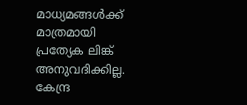മാധ്യമങ്ങള്‍ക്ക് മാത്രമായി പ്രത്യേക ലിങ്ക് അനുവദിക്കില്ല. കേന്ദ്ര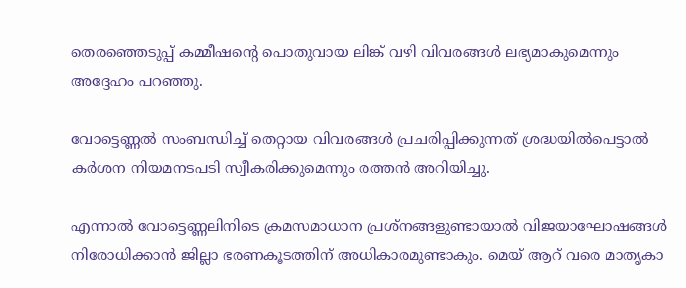തെരഞ്ഞെടുപ്പ് കമ്മീഷന്റെ പൊതുവായ ലിങ്ക് വഴി വിവരങ്ങള്‍ ലഭ്യമാകുമെന്നും അദ്ദേഹം പറഞ്ഞു.

വോട്ടെണ്ണല്‍ സംബന്ധിച്ച് തെറ്റായ വിവരങ്ങള്‍ പ്രചരിപ്പിക്കുന്നത് ശ്രദ്ധയില്‍പെട്ടാല്‍ കര്‍ശന നിയമനടപടി സ്വീകരിക്കുമെന്നും രത്തന്‍ അറിയിച്ചു.

എന്നാല്‍ വോട്ടെണ്ണലിനിടെ ക്രമസമാധാന പ്രശ്നങ്ങളുണ്ടായാല്‍ വിജയാഘോഷങ്ങള്‍ നിരോധിക്കാന്‍ ജില്ലാ ഭരണകൂടത്തിന് അധികാരമുണ്ടാകും. മെയ് ആറ് വരെ മാതൃകാ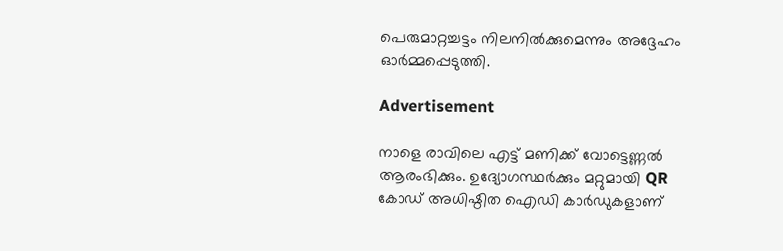പെരുമാറ്റച്ചട്ടം നിലനില്‍ക്കുമെന്നും അദ്ദേഹം ഓര്‍മ്മപ്പെടുത്തി.

Advertisement

നാളെ രാവിലെ എട്ട് മണിക്ക് വോട്ടെണ്ണല്‍ ആരംഭിക്കും. ഉദ്യോഗസ്ഥര്‍ക്കും മറ്റുമായി QR കോഡ് അധിഷ്ഠിത ഐഡി കാര്‍ഡുകളാണ്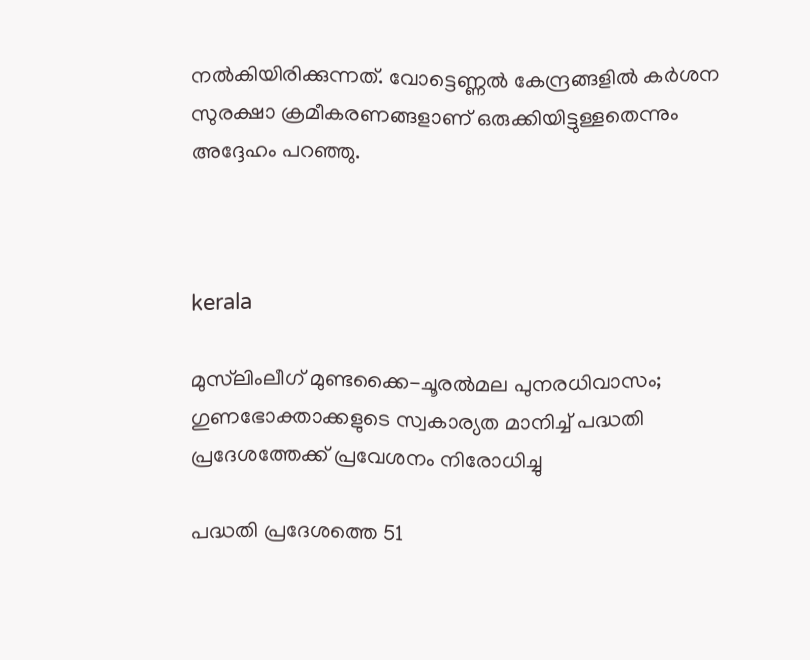നല്‍കിയിരിക്കുന്നത്. വോട്ടെണ്ണല്‍ കേന്ദ്രങ്ങളില്‍ കര്‍ശന സുരക്ഷാ ക്രമീകരണങ്ങളാണ് ഒരുക്കിയിട്ടുള്ളതെന്നും അദ്ദേഹം പറഞ്ഞു.



kerala

മുസ്‌ലിംലീഗ് മുണ്ടക്കൈ-ചൂരല്‍മല പുനരധിവാസം; ഗുണഭോക്താക്കളുടെ സ്വകാര്യത മാനിച്ച് പദ്ധതി പ്രദേശത്തേക്ക് പ്രവേശനം നിരോധിച്ചു

പദ്ധതി പ്രദേശത്തെ 51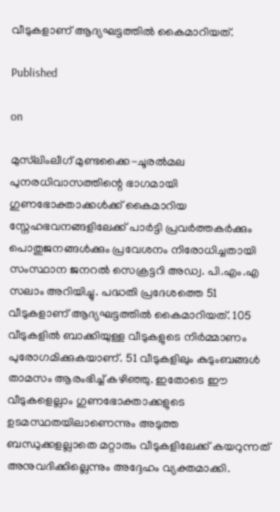വീടുകളാണ് ആദ്യഘട്ടത്തില്‍ കൈമാറിയത്.

Published

on

മുസ്‌ലിംലീഗ് മുണ്ടക്കൈ-ചൂരല്‍മല പുനരധിവാസത്തിന്റെ ഭാഗമായി ഗുണഭോക്താക്കള്‍ക്ക് കൈമാറിയ സ്നേഹഭവനങ്ങളിലേക്ക് പാര്‍ട്ടി പ്രവര്‍ത്തകര്‍ക്കും പൊതുജനങ്ങള്‍ക്കും പ്രവേശനം നിരോധിച്ചതായി സംസ്ഥാന ജനറല്‍ സെക്രട്ടറി അഡ്വ. പി.എം.എ സലാം അറിയിച്ചു. പദ്ധതി പ്രദേശത്തെ 51 വീടുകളാണ് ആദ്യഘട്ടത്തില്‍ കൈമാറിയത്. 105 വീടുകളില്‍ ബാക്കിയുള്ള വീടുകളുടെ നിര്‍മ്മാണം പുരോഗമിക്കുകയാണ്. 51 വീടുകളിലും കുടുംബങ്ങള്‍ താമസം ആരംഭിച്ച് കഴിഞ്ഞു. ഇതോടെ ഈ വീടുകളെല്ലാം ഗുണഭോക്താക്കളുടെ ഉടമസ്ഥതയിലാണെന്നും അടുത്ത ബന്ധുക്കളല്ലാതെ മറ്റാരും വീടുകളിലേക്ക് കയറുന്നത് അനുവദിക്കില്ലെന്നും അദ്ദേഹം വ്യക്തമാക്കി.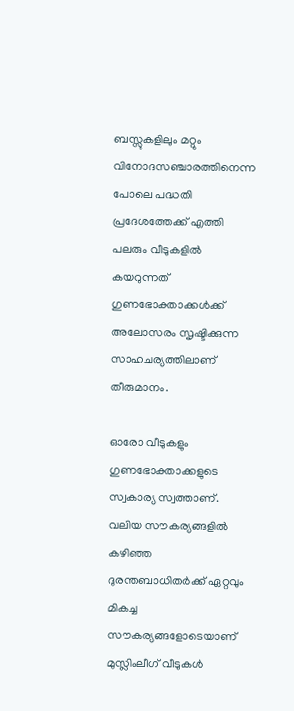ബസ്സുകളിലും മറ്റും വിനോദസഞ്ചാരത്തിനെന്ന പോലെ പദ്ധതി പ്രദേശത്തേക്ക് എത്തി പലരും വീടുകളില്‍ കയറുന്നത് ഗുണഭോക്താക്കള്‍ക്ക് അലോസരം സൃഷ്ടിക്കുന്ന സാഹചര്യത്തിലാണ് തീരുമാനം.

ഓരോ വീടുകളും ഗുണഭോക്താക്കളുടെ സ്വകാര്യ സ്വത്താണ്. വലിയ സൗകര്യങ്ങളില്‍ കഴിഞ്ഞ ദുരന്തബാധിതര്‍ക്ക് ഏറ്റവും മികച്ച സൗകര്യങ്ങളോടെയാണ് മുസ്ലിംലീഗ് വീടുകള്‍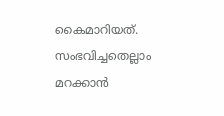കൈമാറിയത്. സംഭവിച്ചതെല്ലാം മറക്കാന്‍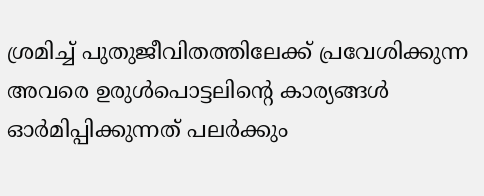ശ്രമിച്ച് പുതുജീവിതത്തിലേക്ക് പ്രവേശിക്കുന്ന അവരെ ഉരുള്‍പൊട്ടലിന്റെ കാര്യങ്ങള്‍ ഓര്‍മിപ്പിക്കുന്നത് പലര്‍ക്കും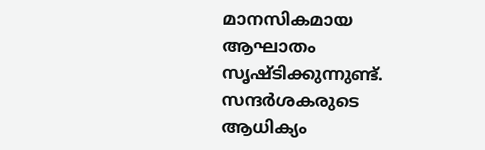മാനസികമായ ആഘാതം സൃഷ്ടിക്കുന്നുണ്ട്. സന്ദര്‍ശകരുടെ ആധിക്യം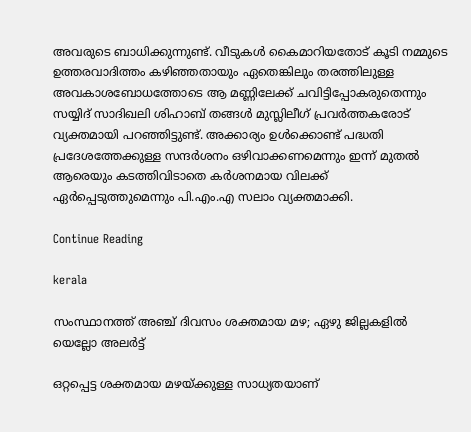അവരുടെ ബാധിക്കുന്നുണ്ട്. വീടുകള്‍ കൈമാറിയതോട് കൂടി നമ്മുടെ ഉത്തരവാദിത്തം കഴിഞ്ഞതായും ഏതെങ്കിലും തരത്തിലുള്ള അവകാശബോധത്തോടെ ആ മണ്ണിലേക്ക് ചവിട്ടിപ്പോകരുതെന്നും സയ്യിദ് സാദിഖലി ശിഹാബ് തങ്ങള്‍ മുസ്ലിലീഗ് പ്രവര്‍ത്തകരോട് വ്യക്തമായി പറഞ്ഞിട്ടുണ്ട്. അക്കാര്യം ഉള്‍ക്കൊണ്ട് പദ്ധതി പ്രദേശത്തേക്കുള്ള സന്ദര്‍ശനം ഒഴിവാക്കണമെന്നും ഇന്ന് മുതല്‍ ആരെയും കടത്തിവിടാതെ കര്‍ശനമായ വിലക്ക് ഏര്‍പ്പെടുത്തുമെന്നും പി.എം.എ സലാം വ്യക്തമാക്കി.

Continue Reading

kerala

സംസ്ഥാനത്ത് അഞ്ച് ദിവസം ശക്തമായ മഴ; ഏഴു ജില്ലകളില്‍ യെല്ലോ അലര്‍ട്ട്

ഒറ്റപ്പെട്ട ശക്തമായ മഴയ്ക്കുള്ള സാധ്യതയാണ്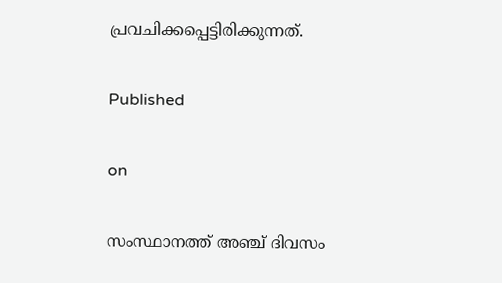പ്രവചിക്കപ്പെട്ടിരിക്കുന്നത്.

Published

on

സംസ്ഥാനത്ത് അഞ്ച് ദിവസം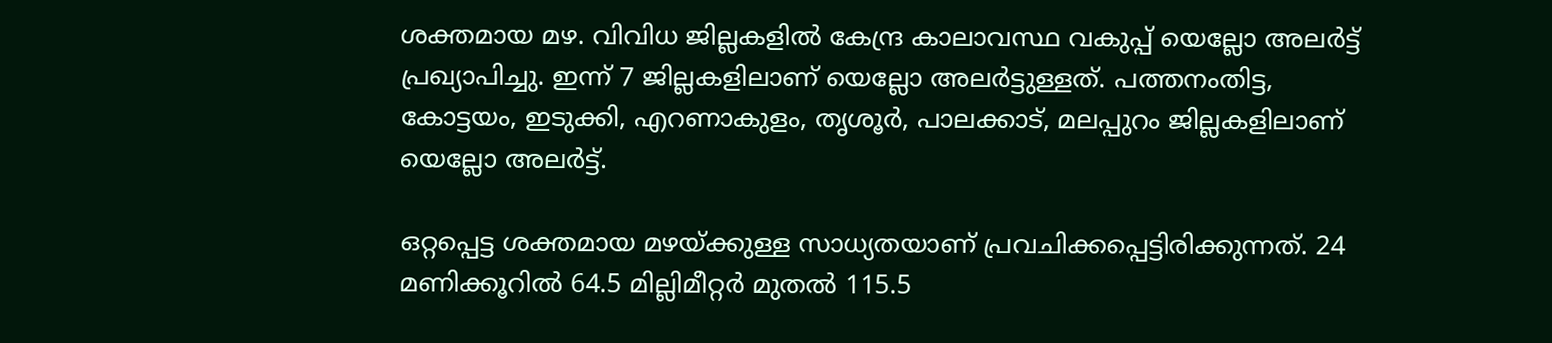ശക്തമായ മഴ. വിവിധ ജില്ലകളില്‍ കേന്ദ്ര കാലാവസ്ഥ വകുപ്പ് യെല്ലോ അലര്‍ട്ട് പ്രഖ്യാപിച്ചു. ഇന്ന് 7 ജില്ലകളിലാണ് യെല്ലോ അലര്‍ട്ടുള്ളത്. പത്തനംതിട്ട, കോട്ടയം, ഇടുക്കി, എറണാകുളം, തൃശൂര്‍, പാലക്കാട്, മലപ്പുറം ജില്ലകളിലാണ് യെല്ലോ അലര്‍ട്ട്.

ഒറ്റപ്പെട്ട ശക്തമായ മഴയ്ക്കുള്ള സാധ്യതയാണ് പ്രവചിക്കപ്പെട്ടിരിക്കുന്നത്. 24 മണിക്കൂറില്‍ 64.5 മില്ലിമീറ്റര്‍ മുതല്‍ 115.5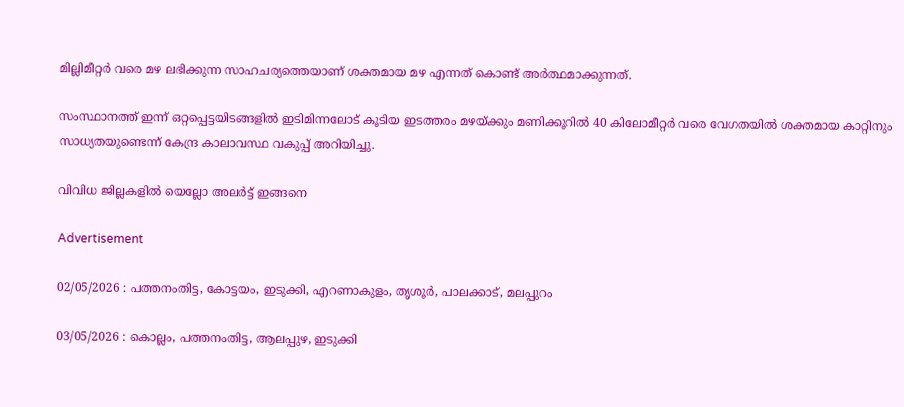മില്ലിമീറ്റര്‍ വരെ മഴ ലഭിക്കുന്ന സാഹചര്യത്തെയാണ് ശക്തമായ മഴ എന്നത് കൊണ്ട് അര്‍ത്ഥമാക്കുന്നത്.

സംസ്ഥാനത്ത് ഇന്ന് ഒറ്റപ്പെട്ടയിടങ്ങളില്‍ ഇടിമിന്നലോട് കൂടിയ ഇടത്തരം മഴയ്ക്കും മണിക്കൂറില്‍ 40 കിലോമീറ്റര്‍ വരെ വേഗതയില്‍ ശക്തമായ കാറ്റിനും സാധ്യതയുണ്ടെന്ന് കേന്ദ്ര കാലാവസ്ഥ വകുപ്പ് അറിയിച്ചു.

വിവിധ ജില്ലകളില്‍ യെല്ലോ അലര്‍ട്ട് ഇങ്ങനെ

Advertisement

02/05/2026 : പത്തനംതിട്ട, കോട്ടയം, ഇടുക്കി, എറണാകുളം, തൃശൂര്‍, പാലക്കാട്, മലപ്പുറം

03/05/2026 : കൊല്ലം, പത്തനംതിട്ട, ആലപ്പുഴ, ഇടുക്കി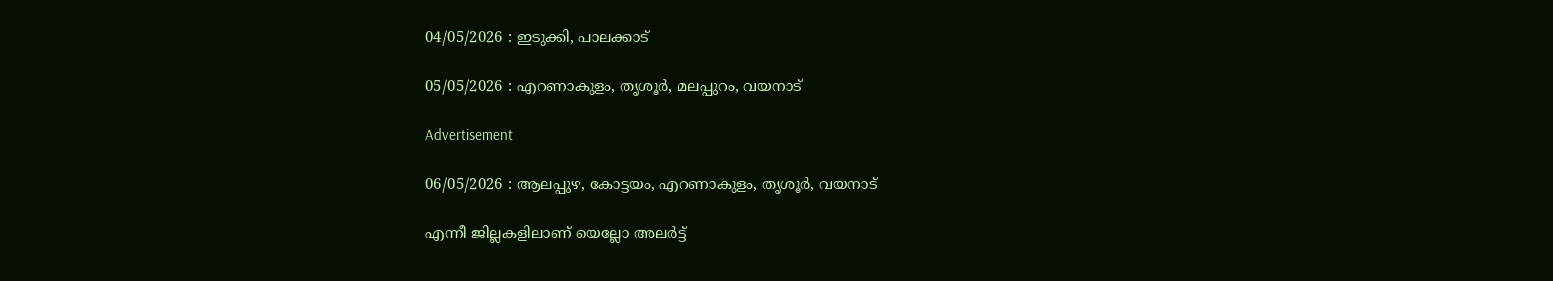04/05/2026 : ഇടുക്കി, പാലക്കാട്

05/05/2026 : എറണാകുളം, തൃശൂര്‍, മലപ്പുറം, വയനാട്

Advertisement

06/05/2026 : ആലപ്പുഴ, കോട്ടയം, എറണാകുളം, തൃശൂര്‍, വയനാട്

എന്നീ ജില്ലകളിലാണ് യെല്ലോ അലര്‍ട്ട്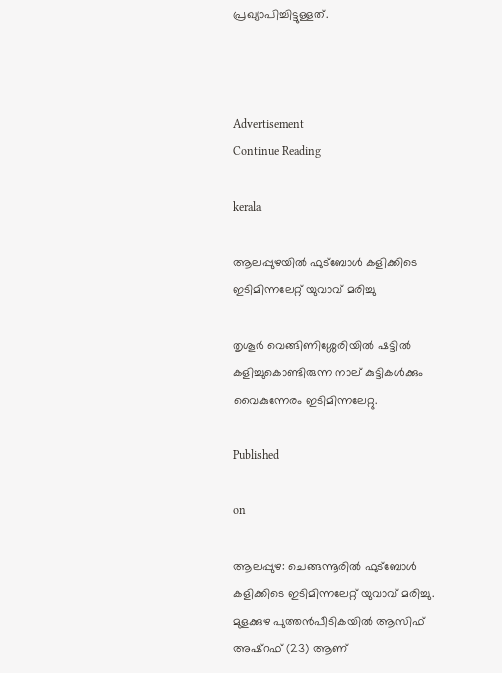പ്രഖ്യാപിച്ചിട്ടുള്ളത്.



Advertisement
Continue Reading

kerala

ആലപ്പുഴയില്‍ ഫുട്ബോള്‍ കളിക്കിടെ ഇടിമിന്നലേറ്റ് യുവാവ് മരിച്ചു

തൃശൂര്‍ വെങ്ങിണിശ്ശേരിയില്‍ ഷട്ടില്‍ കളിച്ചുകൊണ്ടിരുന്ന നാല് കുട്ടികള്‍ക്കും വൈകുന്നേരം ഇടിമിന്നലേറ്റു.

Published

on

ആലപ്പുഴ: ചെങ്ങന്നൂരില്‍ ഫുട്ബോള്‍ കളിക്കിടെ ഇടിമിന്നലേറ്റ് യുവാവ് മരിച്ചു. മുളക്കുഴ പുത്തന്‍പീടികയില്‍ ആസിഫ് അഷ്റഫ് (23) ആണ്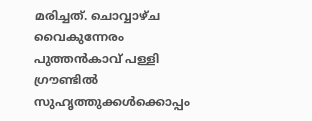മരിച്ചത്. ചൊവ്വാഴ്ച വൈകുന്നേരം പുത്തന്‍കാവ് പള്ളി ഗ്രൗണ്ടില്‍ സുഹൃത്തുക്കള്‍ക്കൊപ്പം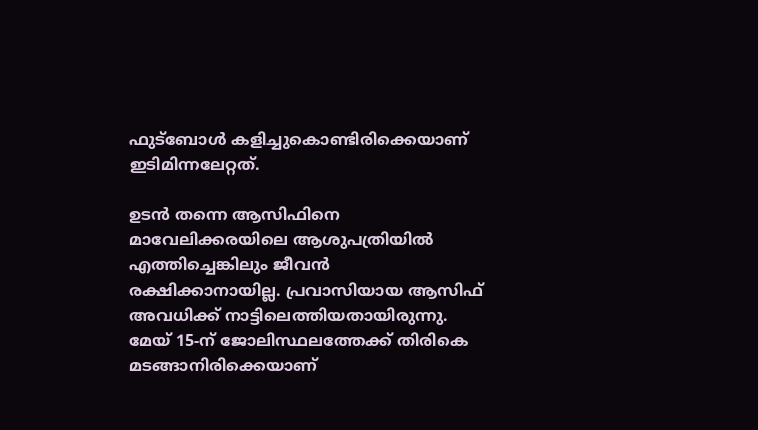ഫുട്ബോള്‍ കളിച്ചുകൊണ്ടിരിക്കെയാണ് ഇടിമിന്നലേറ്റത്.

ഉടന്‍ തന്നെ ആസിഫിനെ മാവേലിക്കരയിലെ ആശുപത്രിയില്‍ എത്തിച്ചെങ്കിലും ജീവന്‍ രക്ഷിക്കാനായില്ല. പ്രവാസിയായ ആസിഫ് അവധിക്ക് നാട്ടിലെത്തിയതായിരുന്നു. മേയ് 15-ന് ജോലിസ്ഥലത്തേക്ക് തിരികെ മടങ്ങാനിരിക്കെയാണ്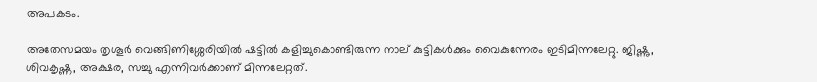അപകടം.

അതേസമയം തൃശൂര്‍ വെങ്ങിണിശ്ശേരിയില്‍ ഷട്ടില്‍ കളിച്ചുകൊണ്ടിരുന്ന നാല് കുട്ടികള്‍ക്കും വൈകുന്നേരം ഇടിമിന്നലേറ്റു. ജിഷ്ണു, ശിവകൃഷ്ണ, അക്ഷര, സച്ചു എന്നിവര്‍ക്കാണ് മിന്നലേറ്റത്.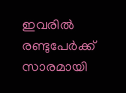ഇവരില്‍ രണ്ടുപേര്‍ക്ക് സാരമായി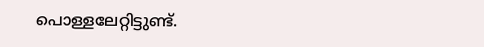പൊള്ളലേറ്റിട്ടുണ്ട്.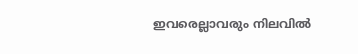ഇവരെല്ലാവരും നിലവില്‍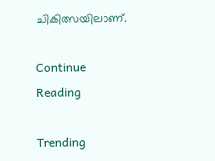ചികിത്സയിലാണ്.

Continue Reading

Trending